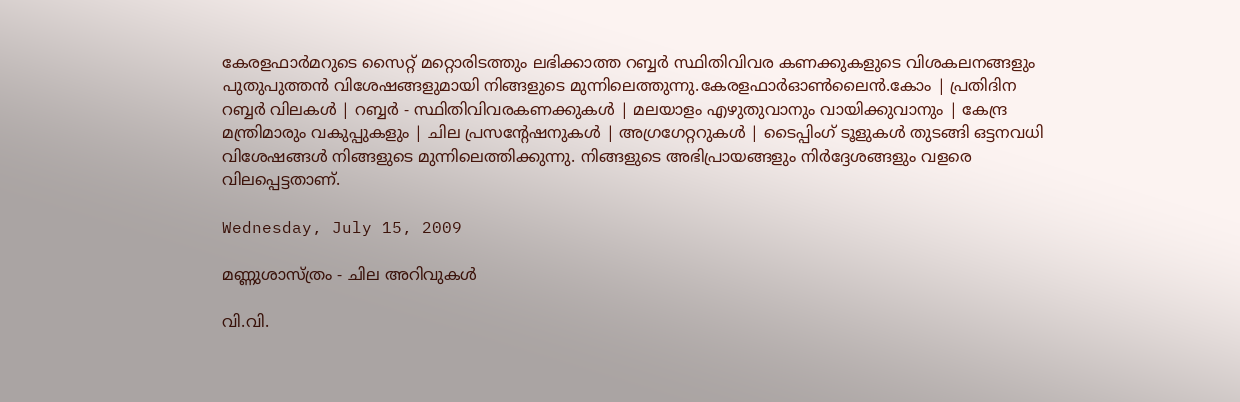കേരളഫാര്‍മറുടെ സൈറ്റ് മറ്റൊരിടത്തും ലഭിക്കാത്ത റബ്ബര്‍ സ്ഥിതിവിവര കണക്കുകളുടെ വിശകലനങ്ങളും പുതുപുത്തന്‍ വിശേഷങ്ങളുമായി നിങ്ങളുടെ മുന്നിലെത്തുന്നു.കേരളഫാര്‍‌ഓണ്‍ലൈന്‍.കോം | പ്രതിദിന റബ്ബര്‍ വിലകള്‍ | റബ്ബര്‍ - സ്ഥിതിവിവരകണക്കുകള്‍ | മലയാളം എഴുതുവാനും വായിക്കുവാനും | കേന്ദ്ര മന്ത്രിമാരും വകുപ്പുകളും | ചില പ്രസന്റേഷനുകള്‍ | അഗ്രഗേറ്ററുകള്‍ | ടൈപ്പിംഗ് ടൂളുകള്‍ തുടങ്ങി ഒട്ടനവധി വിശേഷങ്ങള്‍ നിങ്ങളുടെ മുന്നിലെത്തിക്കുന്നു. നിങ്ങളുടെ അഭിപ്രായങ്ങളും നിര്‍‌ദ്ദേശങ്ങളും വളരെ വിലപ്പെട്ടതാണ്.

Wednesday, July 15, 2009

മണ്ണുശാസ്ത്രം - ചില അറിവുകള്‍

വി.വി.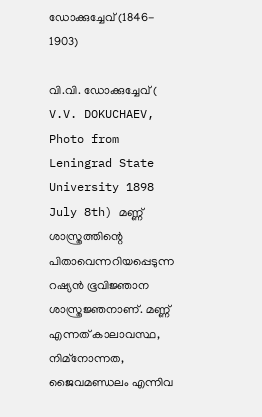ഡോക്കുച്ചേവ് (1846- 1903)

വി.വി. ഡോക്കുച്ചേവ് ( V.V. DOKUCHAEV, Photo from Leningrad State University 1898 July 8th) മണ്ണ് ശാസ്ത്രത്തിന്റെ പിതാവെന്നറിയപ്പെടുന്ന റഷ്യന്‍ ഭൂവിജ്ഞാന ശാസ്ത്രജ്ഞനാണ്. മണ്ണ് എന്നത് കാലാവസ്ഥ, നിമ്നോന്നത, ജൈവമണ്ഡലം എന്നിവ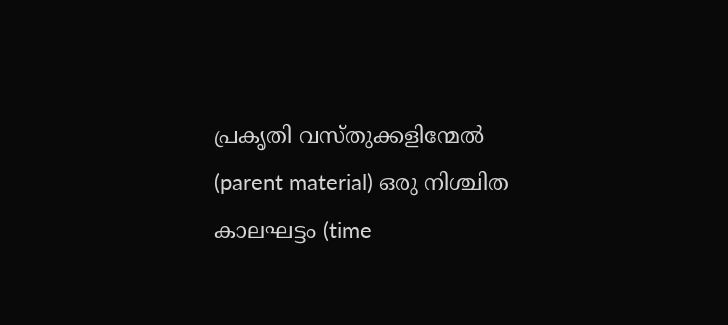പ്രകൃതി വസ്തുക്കളിന്മേല്‍ (parent material) ഒരു നിശ്ചിത കാലഘട്ടം (time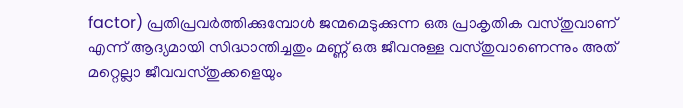factor) പ്രതിപ്രവര്‍ത്തിക്കുമ്പോള്‍ ജന്മമെടുക്കുന്ന ഒരു പ്രാകൃതിക വസ്തുവാണ് എന്ന് ആദ്യമായി സിദ്ധാന്തിച്ചതും മണ്ണ് ഒരു ജീവനുള്ള വസ്തുവാണെന്നും അത് മറ്റെല്ലാ ജീവവസ്തുക്കളെയും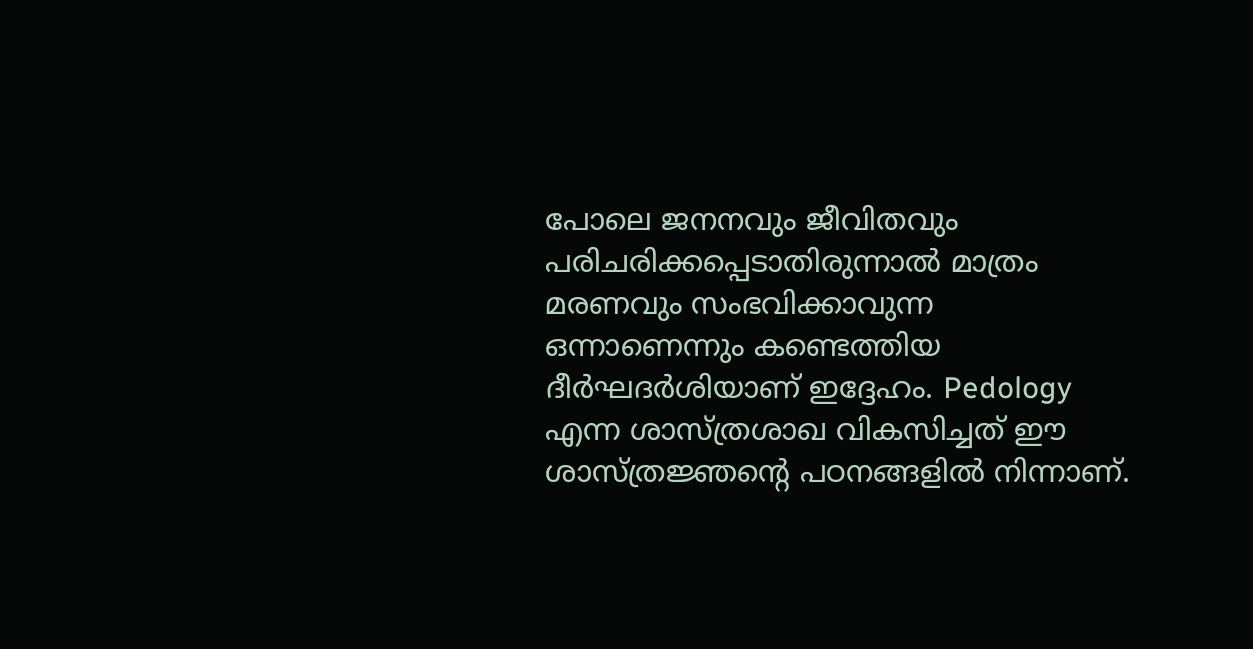പോലെ ജനനവും ജീവിതവും പരിചരിക്കപ്പെടാതിരുന്നാല്‍ മാത്രം മരണവും സംഭവിക്കാവുന്ന ഒന്നാണെന്നും കണ്ടെത്തിയ ദീര്‍ഘദര്‍ശിയാണ് ഇദ്ദേഹം. Pedology എന്ന ശാസ്ത്രശാഖ വികസിച്ചത് ഈ ശാസ്ത്രജ്ഞന്റെ പഠനങ്ങളില്‍ നിന്നാണ്.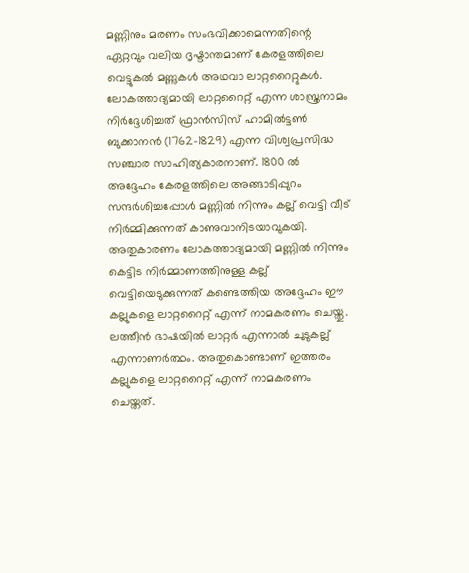മണ്ണിനും മരണം സംഭവിക്കാമെന്നതിന്റെ ഏറ്റവും വലിയ ദൃഷ്ടാന്തമാണ് കേരളത്തിലെ വെട്ടുകല്‍ മണ്ണുകള്‍ അഥവാ ലാറ്ററൈറ്റുകള്‍. ലോകത്താദ്യമായി ലാറ്ററൈറ്റ് എന്ന ശാസ്ത്രനാമം നിര്‍‌ദ്ദേശിച്ചത് ഫ്രാന്‍സിസ് ഹാമില്‍ട്ടണ്‍ ബുക്കാനന്‍ (1762-1829) എന്ന വിശ്വപ്രസിദ്ധ സഞ്ചാര സാഹിത്യകാരനാണ്. 1800 ല്‍ അദ്ദേഹം കേരളത്തിലെ അങ്ങാടിപ്പുറം സന്ദര്‍ശിച്ചപ്പോള്‍ മണ്ണില്‍ നിന്നും കല്ല് വെട്ടി വീട് നിര്‍മ്മിക്കുന്നത് കാണുവാനിടയാവുകയി. അതുകാരണം ലോകത്താദ്യമായി മണ്ണില്‍ നിന്നും കെട്ടിട നിര്‍മ്മാണത്തിനുള്ള കല്ല് വെട്ടിയെടുക്കുന്നത് കണ്ടെത്തിയ അദ്ദേഹം ഈ കല്ലുകളെ ലാറ്ററൈറ്റ് എന്ന് നാമകരണം ചെയ്തു. ലത്തീന്‍ ഭാഷയില്‍ ലാറ്റര്‍ എന്നാല്‍ ചുടുകല്ല് എന്നാണര്‍ത്ഥം. അതുകൊണ്ടാണ് ഇത്തരം കല്ലുകളെ ലാറ്ററൈറ്റ് എന്ന് നാമകരണം ചെയ്തത്.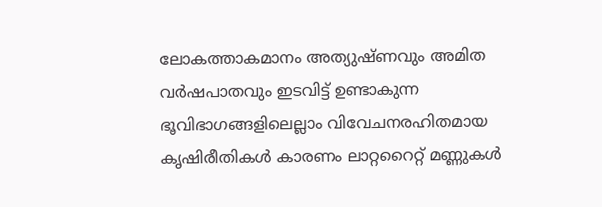ലോകത്താകമാനം അത്യുഷ്ണവും അമിത വര്‍ഷപാതവും ഇടവിട്ട് ഉണ്ടാകുന്ന ഭൂവിഭാഗങ്ങളിലെല്ലാം വിവേചനരഹിതമായ കൃഷിരീതികള്‍ കാരണം ലാറ്ററൈറ്റ് മണ്ണുകള്‍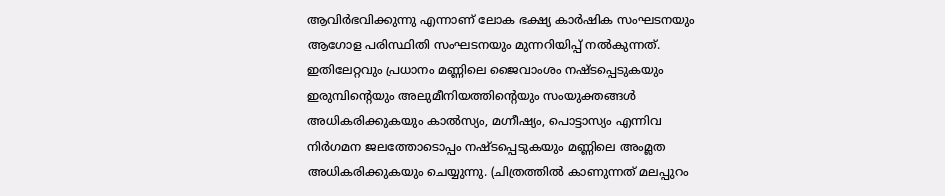ആവിര്‍ഭവിക്കുന്നു എന്നാണ് ലോക ഭക്ഷ്യ കാര്‍ഷിക സംഘടനയും ആഗോള പരിസ്ഥിതി സംഘടനയും മുന്നറിയിപ്പ് നല്‍കുന്നത്. ഇതിലേറ്റവും പ്രധാനം മണ്ണിലെ ജൈവാംശം നഷ്ടപ്പെടുകയും ഇരുമ്പിന്റെയും അലുമീനിയത്തിന്റെയും സംയുക്തങ്ങള്‍ അധികരിക്കുകയും കാല്‍സ്യം, മഗ്നീഷ്യം, പൊട്ടാസ്യം എന്നിവ നിര്‍ഗമന ജലത്തോടൊപ്പം നഷ്ടപ്പെടുകയും മണ്ണിലെ അംമ്ലത അധികരിക്കുകയും ചെയ്യുന്നു. (ചിത്രത്തില്‍ കാണുന്നത് മലപ്പുറം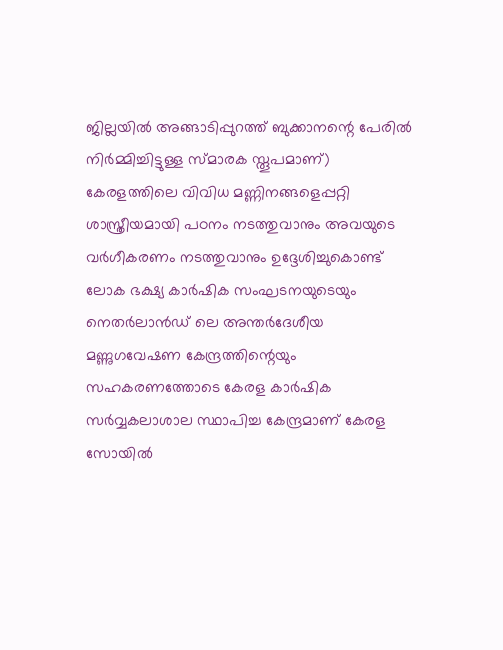ജില്ലയില്‍ അങ്ങാടിപ്പുറത്ത് ബുക്കാനന്റെ പേരില്‍ നിര്‍മ്മിച്ചിട്ടുള്ള സ്മാരക സ്തൂപമാണ്)
കേരളത്തിലെ വിവിധ മണ്ണിനങ്ങളെപ്പറ്റി ശാസ്ത്രീയമായി പഠനം നടത്തുവാനും അവയുടെ വര്‍ഗീകരണം നടത്തുവാനും ഉദ്ദേശിച്ചുകൊണ്ട് ലോക ഭക്ഷ്യ കാര്‍ഷിക സംഘടനയുടെയും നെതര്‍ലാന്‍ഡ് ലെ അന്തര്‍ദേശീയ മണ്ണുഗവേഷണ കേന്ദ്രത്തിന്റെയും സഹകരണത്തോടെ കേരള കാര്‍ഷിക സര്‍വ്വകലാശാല സ്ഥാപിച്ച കേന്ദ്രമാണ് കേരള സോയില്‍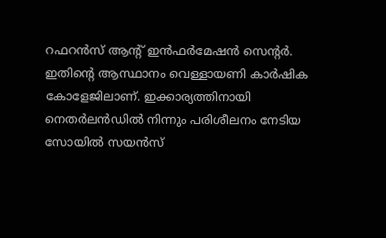റഫറന്‍സ് ആന്റ് ഇന്‍ഫര്‍മേഷന്‍ സെന്റര്‍. ഇതിന്റെ ആസ്ഥാനം വെള്ളായണി കാര്‍ഷിക കോളേജിലാണ്. ഇക്കാര്യത്തിനായി നെതര്‍ലന്‍ഡില്‍ നിന്നും പരിശീലനം നേടിയ സോയില്‍ സയന്‍സ്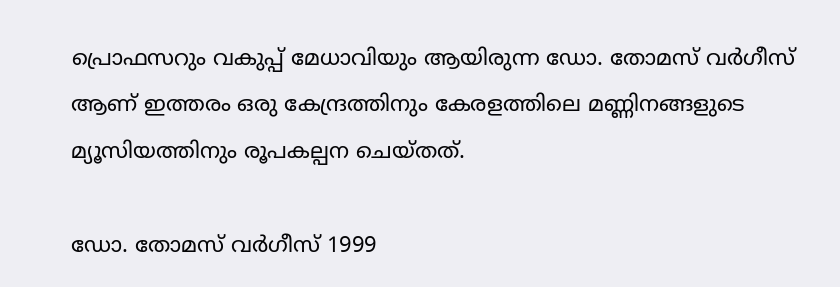പ്രൊഫസറും വകുപ്പ് മേധാവിയും ആയിരുന്ന ഡോ. തോമസ് വര്‍ഗീസ് ആണ് ഇത്തരം ഒരു കേന്ദ്രത്തിനും കേരളത്തിലെ മണ്ണിനങ്ങളുടെ മ്യൂസിയത്തിനും രൂപകല്പന ചെയ്തത്.

ഡോ. തോമസ് വര്‍ഗീസ് 1999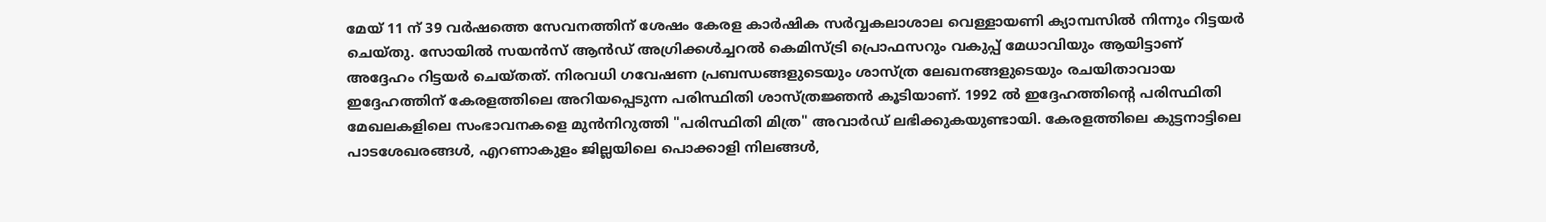മേയ് 11 ന് 39 വര്‍ഷത്തെ സേവനത്തിന് ശേഷം കേരള കാര്‍ഷിക സര്‍വ്വകലാശാല വെള്ളായണി ക്യാമ്പസില്‍ നിന്നും റിട്ടയര്‍ ചെയ്തു. സോയില്‍ സയന്‍സ് ആന്‍ഡ് അഗ്രിക്കള്‍ച്ചറല്‍ കെമിസ്ട്രി പ്രൊഫസറും വകുപ്പ് മേധാവിയും ആയിട്ടാണ് അദ്ദേഹം റിട്ടയര്‍ ചെയ്തത്. നിരവധി ഗവേഷണ പ്രബന്ധങ്ങളുടെയും ശാസ്ത്ര ലേഖനങ്ങളുടെയും രചയിതാവായ ഇദ്ദേഹത്തിന് കേരളത്തിലെ അറിയപ്പെടുന്ന പരിസ്ഥിതി ശാസ്ത്രജ്ഞന്‍ കൂടിയാണ്. 1992 ല്‍ ഇദ്ദേഹത്തിന്റെ പരിസ്ഥിതി മേഖലകളിലെ സംഭാവനകളെ മുന്‍നിറുത്തി "പരിസ്ഥിതി മിത്ര" അവാര്‍ഡ് ലഭിക്കുകയുണ്ടായി. കേരളത്തിലെ കുട്ടനാട്ടിലെ പാടശേഖരങ്ങള്‍, എറണാകുളം ജില്ലയിലെ പൊക്കാളി നിലങ്ങള്‍,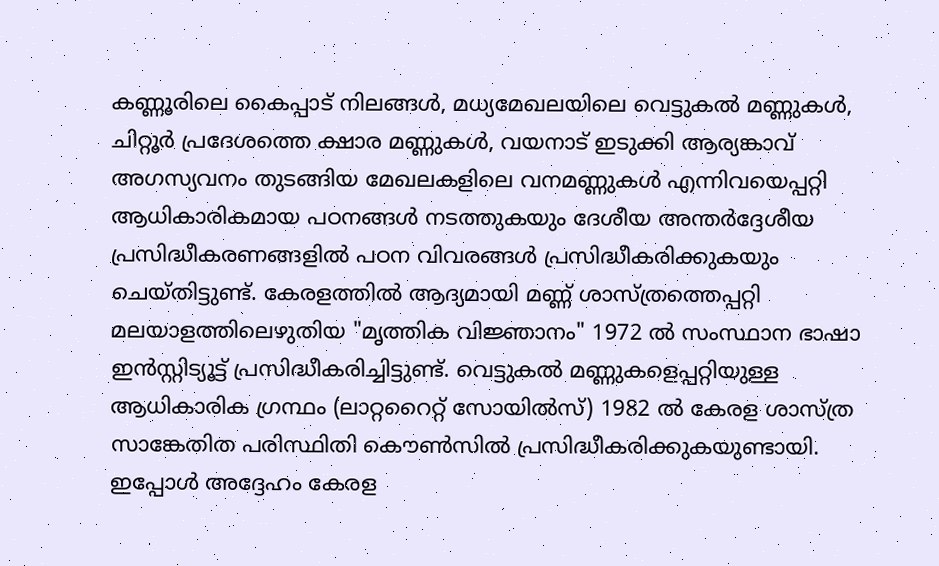കണ്ണൂരിലെ കൈപ്പാട് നിലങ്ങള്‍, മധ്യമേഖലയിലെ വെട്ടുകല്‍ മണ്ണുകള്‍, ചിറ്റൂര്‍ പ്രദേശത്തെ ക്ഷാര മണ്ണുകള്‍, വയനാട് ഇടുക്കി ആര്യങ്കാവ് അഗസ്യവനം തുടങ്ങിയ മേഖലകളിലെ വനമണ്ണുകള്‍ എന്നിവയെപ്പറ്റി ആധികാരികമായ പഠനങ്ങള്‍ നടത്തുകയും ദേശീയ അന്തര്‍‌ദ്ദേശീയ പ്രസിദ്ധീകരണങ്ങളില്‍ പഠന വിവരങ്ങള്‍ പ്രസിദ്ധീകരിക്കുകയും ചെയ്തിട്ടുണ്ട്. കേരളത്തില്‍ ആദ്യമായി മണ്ണ് ശാസ്ത്രത്തെപ്പറ്റി മലയാളത്തിലെഴുതിയ "മൃത്തിക വിജ്ഞാനം" 1972 ല്‍ സംസ്ഥാന ഭാഷാ ഇന്‍സ്റ്റിട്യൂട്ട് പ്രസിദ്ധീകരിച്ചിട്ടുണ്ട്. വെട്ടുകല്‍ മണ്ണുകളെപ്പറ്റിയുള്ള ആധികാരിക ഗ്രന്ഥം (ലാറ്ററൈറ്റ് സോയില്‍‌സ്) 1982 ല്‍ കേരള ശാസ്ത്ര സാങ്കേതിത പരിസ്ഥിതി കൌണ്‍സില്‍ പ്രസിദ്ധീകരിക്കുകയുണ്ടായി. ഇപ്പോള്‍ അദ്ദേഹം കേരള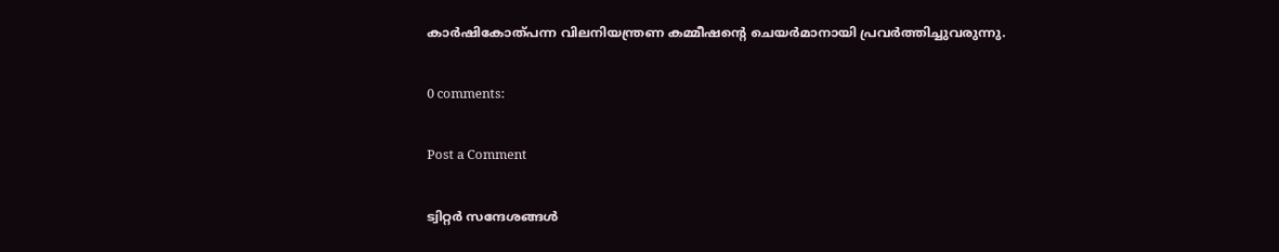കാര്‍ഷികോത്പന്ന വിലനിയന്ത്രണ കമ്മീഷന്റെ ചെയര്‍മാനായി പ്രവര്‍ത്തിച്ചുവരുന്നു.

0 comments:

Post a Comment

ട്വിറ്റര്‍ സന്ദേശങ്ങള്‍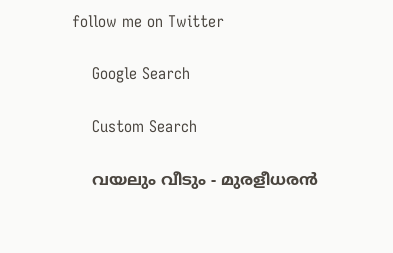follow me on Twitter

    Google Search

    Custom Search

    വയലും വീടും - മുരളീധരന്‍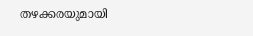തഴക്കരയുമായി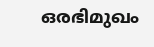ഒരഭിമുഖം